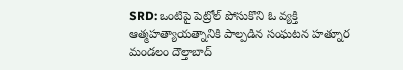SRD: ఒంటిపై పెట్రోల్ పోసుకొని ఓ వ్యక్తి ఆత్మహత్యాయత్నానికి పాల్పడిన సంఘటన హత్నూర మండలం దౌల్తాబాద్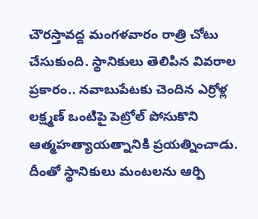చౌరస్తావద్ద మంగళవారం రాత్రి చోటు చేసుకుంది. స్థానికులు తెలిపిన వివరాల ప్రకారం.. నవాబుపేటకు చెందిన ఎర్రోళ్ల లక్ష్మణ్ ఒంటిపై పెట్రోల్ పోసుకొని ఆత్మహత్యాయత్నానికి ప్రయత్నించాడు. దీంతో స్థానికులు మంటలను ఆర్పి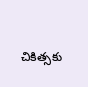చికిత్సకు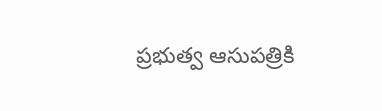ప్రభుత్వ ఆసుపత్రికి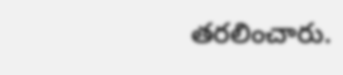తరలించారు.